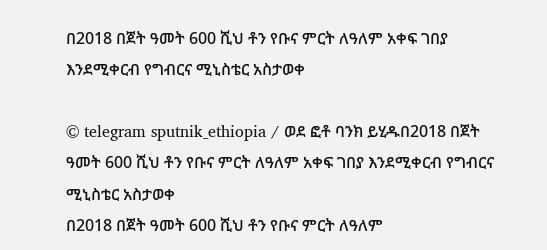በ2018 በጀት ዓመት 600 ሺህ ቶን የቡና ምርት ለዓለም አቀፍ ገበያ እንደሚቀርብ የግብርና ሚኒስቴር አስታወቀ

© telegram sputnik_ethiopia / ወደ ፎቶ ባንክ ይሂዱበ2018 በጀት ዓመት 600 ሺህ ቶን የቡና ምርት ለዓለም አቀፍ ገበያ እንደሚቀርብ የግብርና ሚኒስቴር አስታወቀ
በ2018 በጀት ዓመት 600 ሺህ ቶን የቡና ምርት ለዓለም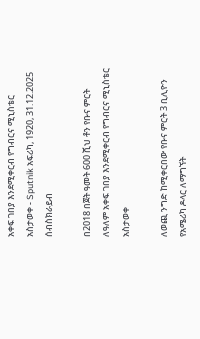አቀፍ ገበያ እንደሚቀርብ የግብርና ሚኒስቴር አስታወቀ - Sputnik አፍሪካ, 1920, 31.12.2025
ሰብስክራይብ

በ2018 በጀት ዓመት 600 ሺህ ቶን የቡና ምርት ለዓለም አቀፍ ገበያ እንደሚቀርብ የግብርና ሚኒስቴር አስታወቀ

ለወጪ ንግድ ከሚቀርበው የቡና ምርት 3 ቢሊዮን የአሜሪካ ዶላር ለማግኘት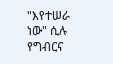"እየተሠራ ነው" ሲሉ የግብርና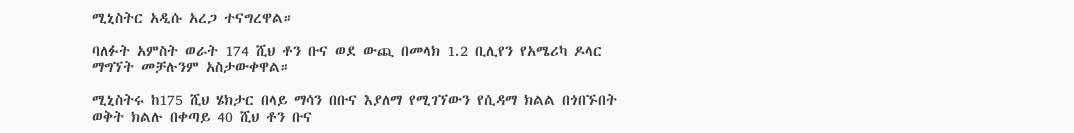ሚኒስትር አዲሱ አረጋ ተናግረዋል።

ባለፉት አምስት ወራት 174 ሺህ ቶን ቡና ወደ ውጪ በመላክ 1.2 ቢሊየን የአሜሪካ ዶላር ማግኘት መቻሉንም አስታውቀዋል።

ሚኒስትሩ ከ175 ሺህ ሄክታር በላይ ማሳን በቡና እያለማ የሚገኘውን የሲዳማ ክልል በጎበኙበት ወቅት ክልሉ በቀጣይ 40 ሺህ ቶን ቡና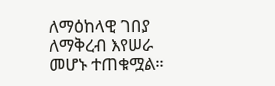ለማዕከላዊ ገበያ ለማቅረብ እየሠራ መሆኑ ተጠቁሟል።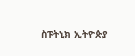ስፑትኒክ ኢትዮጵያ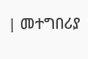| መተግበሪያ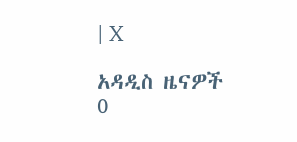| X

አዳዲስ ዜናዎች
0